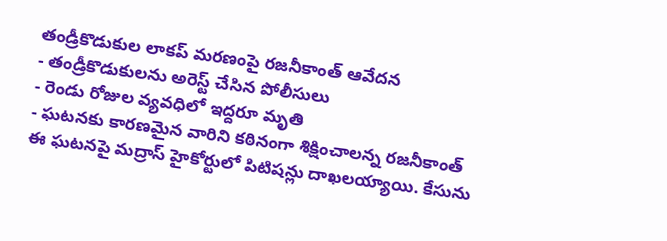తండ్రీకొడుకుల లాకప్ మరణంపై రజనీకాంత్ ఆవేదన
- తండ్రీకొడుకులను అరెస్ట్ చేసిన పోలీసులు
- రెండు రోజుల వ్యవధిలో ఇద్దరూ మృతి
- ఘటనకు కారణమైన వారిని కఠినంగా శిక్షించాలన్న రజనీకాంత్
ఈ ఘటనపై మద్రాస్ హైకోర్టులో పిటిషన్లు దాఖలయ్యాయి. కేసును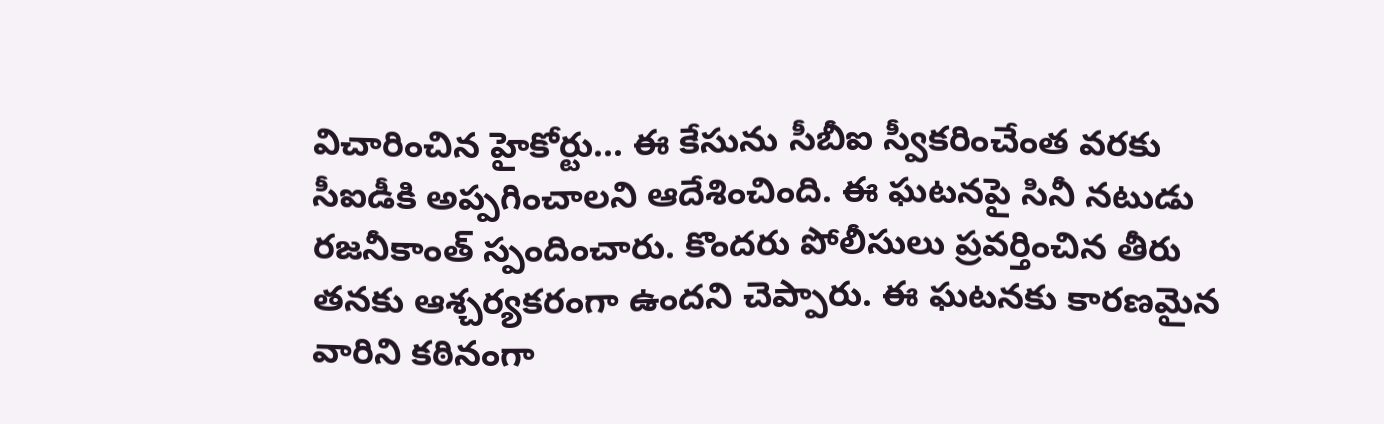విచారించిన హైకోర్టు... ఈ కేసును సీబీఐ స్వీకరించేంత వరకు సీఐడీకి అప్పగించాలని ఆదేశించింది. ఈ ఘటనపై సినీ నటుడు రజనీకాంత్ స్పందించారు. కొందరు పోలీసులు ప్రవర్తించిన తీరు తనకు ఆశ్చర్యకరంగా ఉందని చెప్పారు. ఈ ఘటనకు కారణమైన వారిని కఠినంగా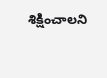శిక్షించాలని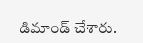డిమాండ్ చేశారు.